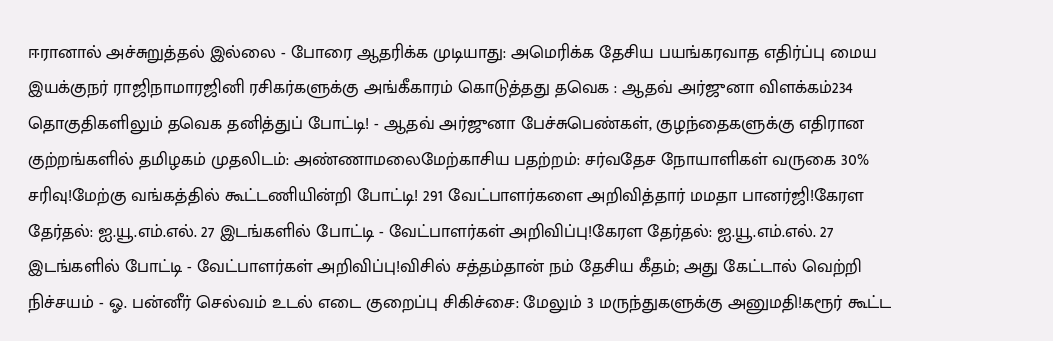ஈரானால் அச்சுறுத்தல் இல்லை - போரை ஆதரிக்க முடியாது: அமெரிக்க தேசிய பயங்கரவாத எதிர்ப்பு மைய இயக்குநர் ராஜிநாமாரஜினி ரசிகர்களுக்கு அங்கீகாரம் கொடுத்தது தவெக : ஆதவ் அர்ஜுனா விளக்கம்234 தொகுதிகளிலும் தவெக தனித்துப் போட்டி! - ஆதவ் அர்ஜுனா பேச்சுபெண்கள், குழந்தைகளுக்கு எதிரான குற்றங்களில் தமிழகம் முதலிடம்: அண்ணாமலைமேற்காசிய பதற்றம்: சர்வதேச நோயாளிகள் வருகை 30% சரிவு!மேற்கு வங்கத்தில் கூட்டணியின்றி போட்டி! 291 வேட்பாளர்களை அறிவித்தார் மமதா பானர்ஜி!கேரள தேர்தல்: ஐ.யூ.எம்.எல். 27 இடங்களில் போட்டி - வேட்பாளர்கள் அறிவிப்பு!கேரள தேர்தல்: ஐ.யூ.எம்.எல். 27 இடங்களில் போட்டி - வேட்பாளர்கள் அறிவிப்பு!விசில் சத்தம்தான் நம் தேசிய கீதம்; அது கேட்டால் வெற்றி நிச்சயம் - ஓ. பன்னீர் செல்வம் உடல் எடை குறைப்பு சிகிச்சை: மேலும் 3 மருந்துகளுக்கு அனுமதி!கரூர் கூட்ட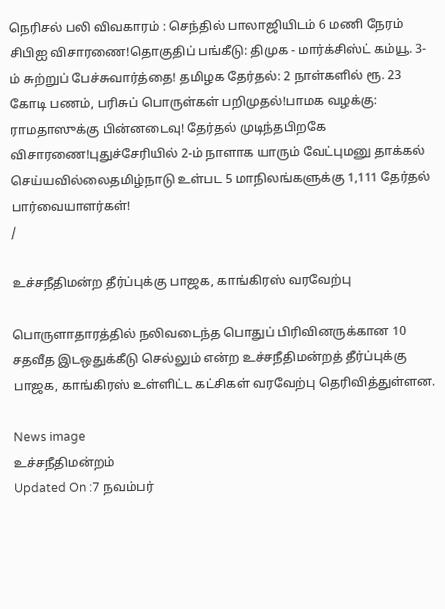நெரிசல் பலி விவகாரம் : செந்தில் பாலாஜியிடம் 6 மணி நேரம் சிபிஐ விசாரணை!தொகுதிப் பங்கீடு: திமுக - மார்க்சிஸ்ட் கம்யூ. 3-ம் சுற்றுப் பேச்சுவார்த்தை! தமிழக தேர்தல்: 2 நாள்களில் ரூ. 23 கோடி பணம், பரிசுப் பொருள்கள் பறிமுதல்!பாமக வழக்கு: ராமதாஸுக்கு பின்னடைவு! தேர்தல் முடிந்தபிறகே விசாரணை!புதுச்சேரியில் 2-ம் நாளாக யாரும் வேட்புமனு தாக்கல் செய்யவில்லைதமிழ்நாடு உள்பட 5 மாநிலங்களுக்கு 1,111 தேர்தல் பார்வையாளர்கள்!
/

உச்சநீதிமன்ற தீர்ப்புக்கு பாஜக, காங்கிரஸ் வரவேற்பு

பொருளாதாரத்தில் நலிவடைந்த பொதுப் பிரிவினருக்கான 10 சதவீத இடஒதுக்கீடு செல்லும் என்ற உச்சநீதிமன்றத் தீர்ப்புக்கு பாஜக, காங்கிரஸ் உள்ளிட்ட கட்சிகள் வரவேற்பு தெரிவித்துள்ளன.

News image
உச்சநீதிமன்றம்
Updated On :7 நவம்பர்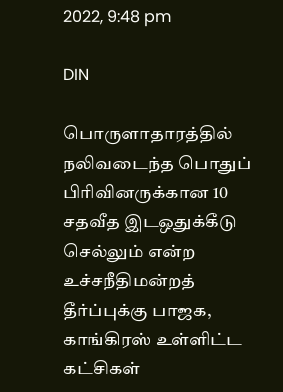2022, 9:48 pm

DIN

பொருளாதாரத்தில் நலிவடைந்த பொதுப் பிரிவினருக்கான 10 சதவீத இடஒதுக்கீடு செல்லும் என்ற உச்சநீதிமன்றத் தீர்ப்புக்கு பாஜக, காங்கிரஸ் உள்ளிட்ட கட்சிகள்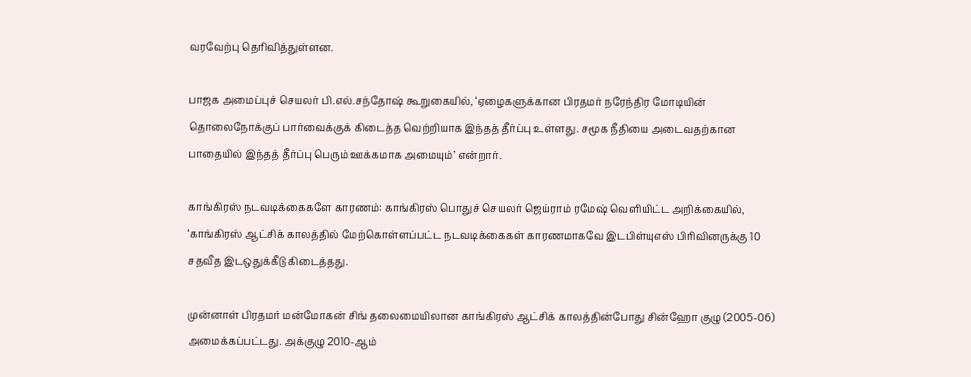வரவேற்பு தெரிவித்துள்ளன.

பாஜக அமைப்புச் செயலர் பி.எல்.சந்தோஷ் கூறுகையில், ‘ஏழைகளுக்கான பிரதமர் நரேந்திர மோடியின் தொலைநோக்குப் பார்வைக்குக் கிடைத்த வெற்றியாக இந்தத் தீர்ப்பு உள்ளது. சமூக நீதியை அடைவதற்கான பாதையில் இந்தத் தீர்ப்பு பெரும் ஊக்கமாக அமையும்’ என்றார்.

காங்கிரஸ் நடவடிக்கைகளே காரணம்: காங்கிரஸ் பொதுச் செயலர் ஜெய்ராம் ரமேஷ் வெளியிட்ட அறிக்கையில், ‘காங்கிரஸ் ஆட்சிக் காலத்தில் மேற்கொள்ளப்பட்ட நடவடிக்கைகள் காரணமாகவே இடபிள்யுஎஸ் பிரிவினருக்கு 10 சதவீத இடஒதுக்கீடு கிடைத்தது.

முன்னாள் பிரதமர் மன்மோகன் சிங் தலைமையிலான காங்கிரஸ் ஆட்சிக் காலத்தின்போது சின்ஹோ குழு (2005-06) அமைக்கப்பட்டது. அக்குழு 2010-ஆம்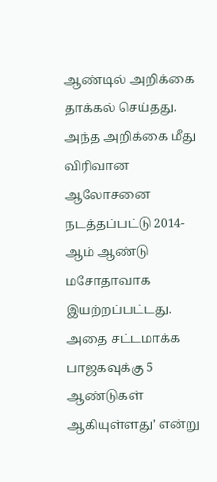ஆண்டில் அறிக்கை தாக்கல் செய்தது. அந்த அறிக்கை மீது விரிவான ஆலோசனை நடத்தப்பட்டு 2014-ஆம் ஆண்டு மசோதாவாக இயற்றப்பட்டது. அதை சட்டமாக்க பாஜகவுக்கு 5 ஆண்டுகள் ஆகியுள்ளது’ என்று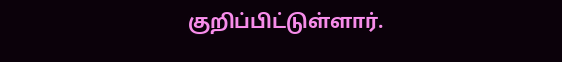குறிப்பிட்டுள்ளார்.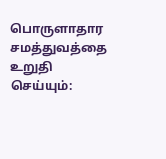பொருளாதார சமத்துவத்தை உறுதி செய்யும்: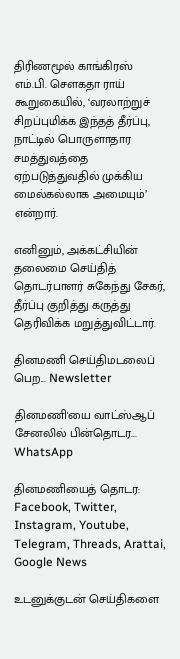திரிணமூல் காங்கிரஸ் எம்.பி. சௌகதா ராய் கூறுகையில், ‘வரலாற்றுச் சிறப்புமிக்க இந்தத் தீர்ப்பு, நாட்டில் பொருளாதார சமத்துவத்தை ஏற்படுத்துவதில் முக்கிய மைல்கல்லாக அமையும்’ என்றார்.

எனினும், அக்கட்சியின் தலைமை செய்தித் தொடர்பாளர் சுகேந்து சேகர், தீர்ப்பு குறித்து கருத்து தெரிவிக்க மறுத்துவிட்டார்.

தினமணி செய்திமடலைப் பெற... Newsletter

தினமணி'யை வாட்ஸ்ஆப் சேனலில் பின்தொடர... WhatsApp

தினமணியைத் தொடர: Facebook, Twitter, Instagram, Youtube, Telegram, Threads, Arattai, Google News

உடனுக்குடன் செய்திகளை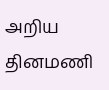அறிய தினமணி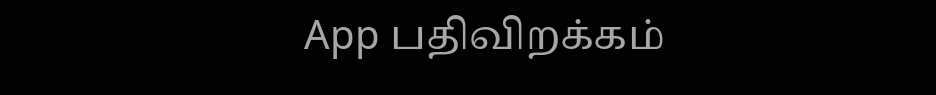App பதிவிறக்கம்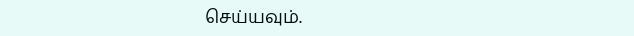செய்யவும்.